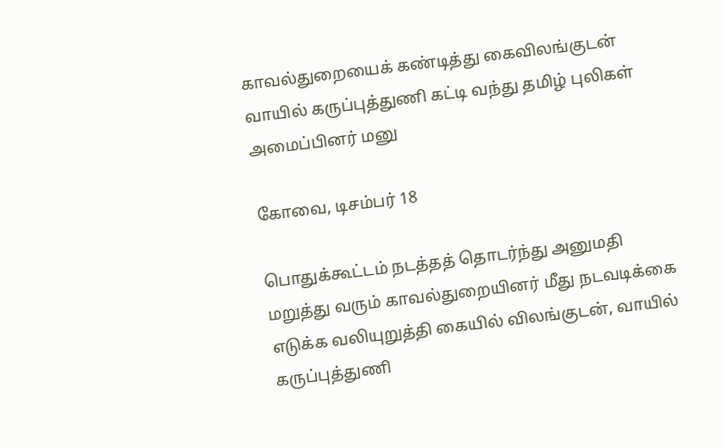காவல்துறையைக் கண்டித்து கைவிலங்குடன் வாயில் கருப்புத்துணி கட்டி வந்து தமிழ் புலிகள் அமைப்பினர் மனு

கோவை, டிசம்பர் 18

பொதுக்கூட்டம் நடத்தத் தொடர்ந்து அனுமதி மறுத்து வரும் காவல்துறையினர் மீது நடவடிக்கை எடுக்க வலியுறுத்தி கையில் விலங்குடன், வாயில் கருப்புத்துணி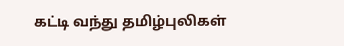கட்டி வந்து தமிழ்புலிகள்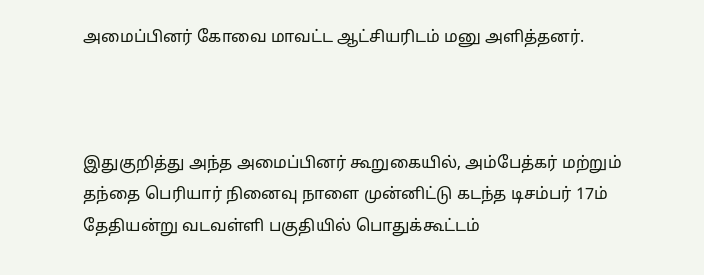அமைப்பினர் கோவை மாவட்ட ஆட்சியரிடம் மனு அளித்தனர்.



இதுகுறித்து அந்த அமைப்பினர் கூறுகையில், அம்பேத்கர் மற்றும் தந்தை பெரியார் நினைவு நாளை முன்னிட்டு கடந்த டிசம்பர் 17ம் தேதியன்று வடவள்ளி பகுதியில் பொதுக்கூட்டம்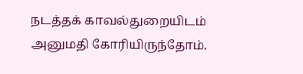நடத்தக் காவல்துறையிடம் அனுமதி கோரியிருந்தோம்.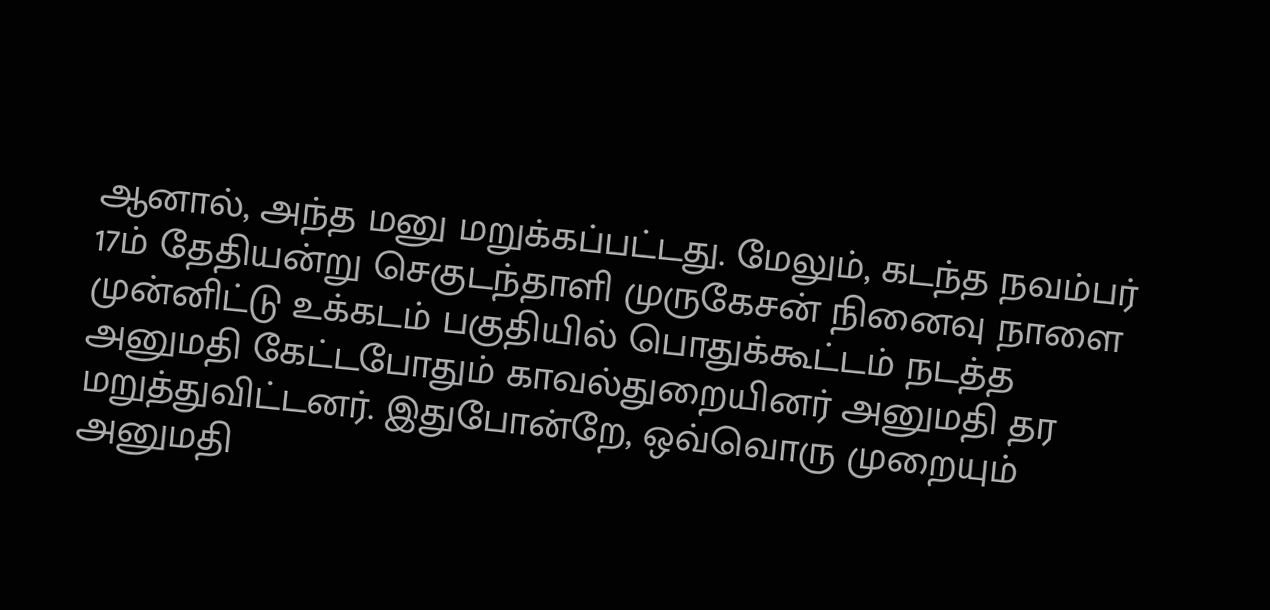ஆனால், அந்த மனு மறுக்கப்பட்டது. மேலும், கடந்த நவம்பர் 17ம் தேதியன்று செகுடந்தாளி முருகேசன் நினைவு நாளை முன்னிட்டு உக்கடம் பகுதியில் பொதுக்கூட்டம் நடத்த அனுமதி கேட்டபோதும் காவல்துறையினர் அனுமதி தர மறுத்துவிட்டனர். இதுபோன்றே, ஒவ்வொரு முறையும் அனுமதி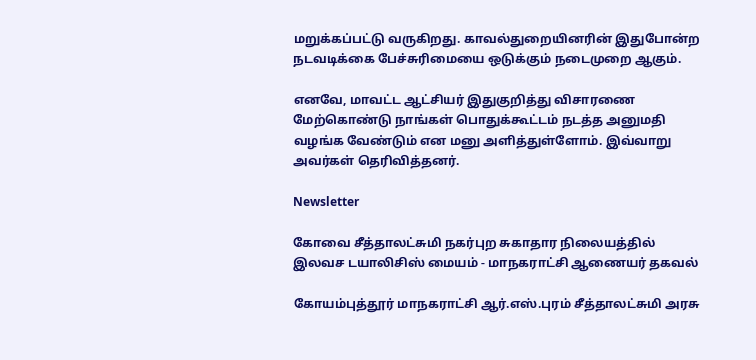மறுக்கப்பட்டு வருகிறது. காவல்துறையினரின் இதுபோன்ற நடவடிக்கை பேச்சுரிமையை ஒடுக்கும் நடைமுறை ஆகும்.

எனவே, மாவட்ட ஆட்சியர் இதுகுறித்து விசாரணை மேற்கொண்டு நாங்கள் பொதுக்கூட்டம் நடத்த அனுமதி வழங்க வேண்டும் என மனு அளித்துள்ளோம். இவ்வாறு அவர்கள் தெரிவித்தனர்.

Newsletter

கோவை சீத்தாலட்சுமி நகர்புற சுகாதார நிலையத்தில் இலவச டயாலிசிஸ் மையம் - மாநகராட்சி ஆணையர் தகவல்

கோயம்புத்தூர் மாநகராட்சி ஆர்.எஸ்.புரம் சீத்தாலட்சுமி அரசு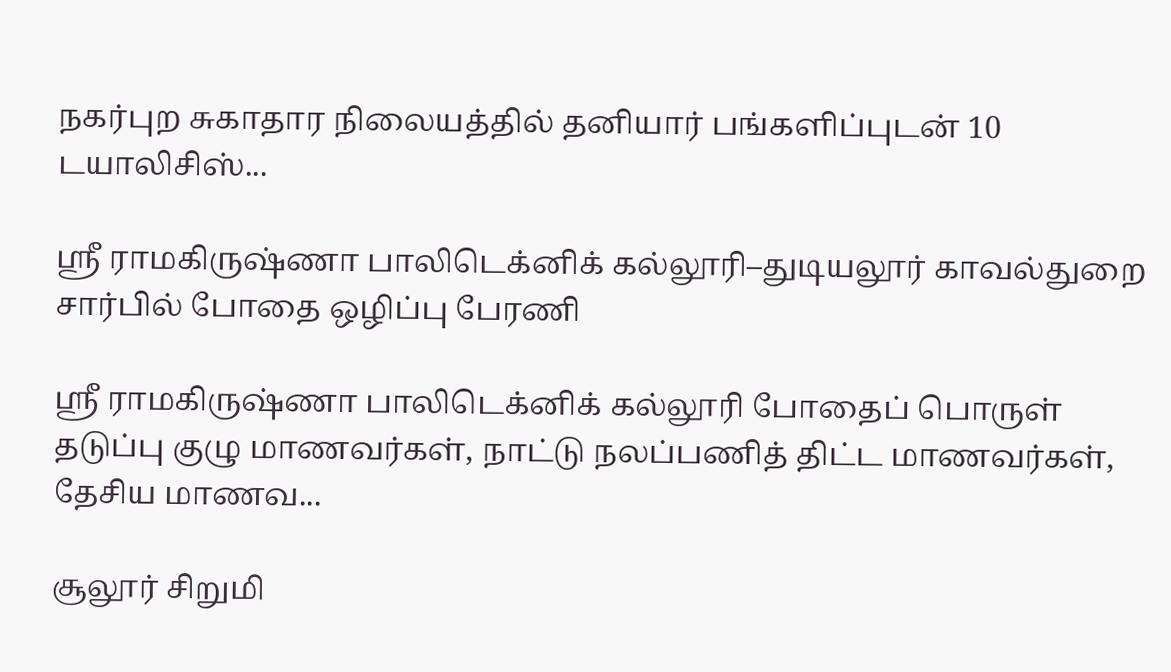நகர்புற சுகாதார நிலையத்தில் தனியார் பங்களிப்புடன் 10 டயாலிசிஸ்...

ஸ்ரீ ராமகிருஷ்ணா பாலிடெக்னிக் கல்லூரி–துடியலூர் காவல்துறை சார்பில் போதை ஒழிப்பு பேரணி

ஸ்ரீ ராமகிருஷ்ணா பாலிடெக்னிக் கல்லூரி போதைப் பொருள் தடுப்பு குழு மாணவர்கள், நாட்டு நலப்பணித் திட்ட மாணவர்கள், தேசிய மாணவ...

சூலூர் சிறுமி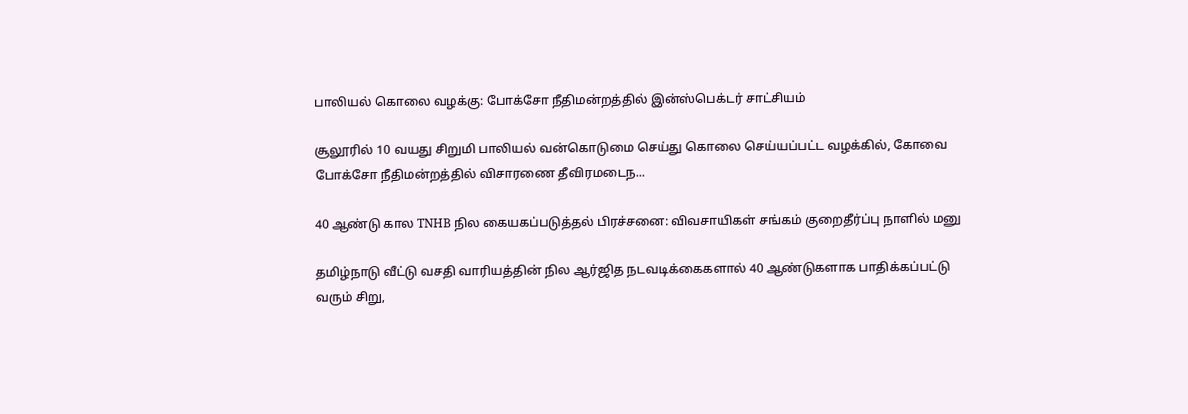பாலியல் கொலை வழக்கு: போக்சோ நீதிமன்றத்தில் இன்ஸ்பெக்டர் சாட்சியம்

சூலூரில் 10 வயது சிறுமி பாலியல் வன்கொடுமை செய்து கொலை செய்யப்பட்ட வழக்கில், கோவை போக்சோ நீதிமன்றத்தில் விசாரணை தீவிரமடைந...

40 ஆண்டு கால TNHB நில கையகப்படுத்தல் பிரச்சனை: விவசாயிகள் சங்கம் குறைதீர்ப்பு நாளில் மனு

தமிழ்நாடு வீட்டு வசதி வாரியத்தின் நில ஆர்ஜித நடவடிக்கைகளால் 40 ஆண்டுகளாக பாதிக்கப்பட்டு வரும் சிறு,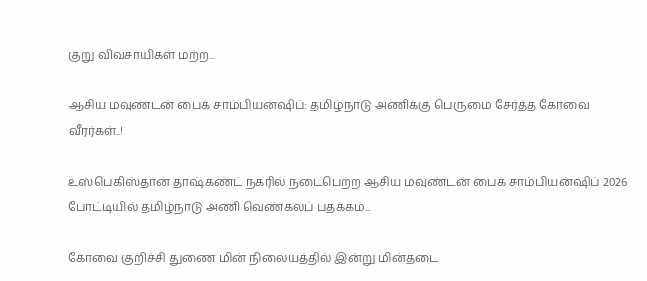குறு விவசாயிகள் மற்ற...

ஆசிய மவுண்டன் பைக் சாம்பியன்ஷிப்: தமிழ்நாடு அணிக்கு பெருமை சேர்த்த கோவை வீரர்கள்..!

உஸ்பெகிஸ்தான் தாஷ்கண்ட் நகரில் நடைபெற்ற ஆசிய மவுண்டன் பைக் சாம்பியன்ஷிப் 2026 போட்டியில் தமிழ்நாடு அணி வெண்கலப் பதக்கம்...

கோவை குறிச்சி துணை மின் நிலையத்தில் இன்று மின்தடை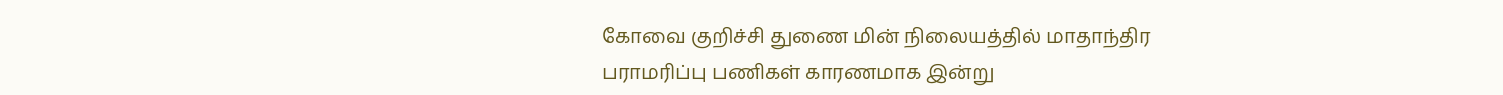கோவை குறிச்சி துணை மின் நிலையத்தில் மாதாந்திர பராமரிப்பு பணிகள் காரணமாக இன்று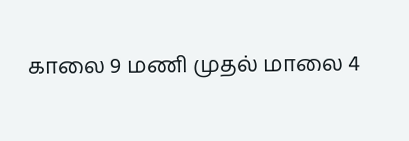காலை 9 மணி முதல் மாலை 4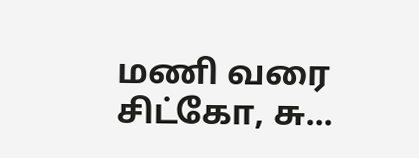மணி வரை சிட்கோ, சு...